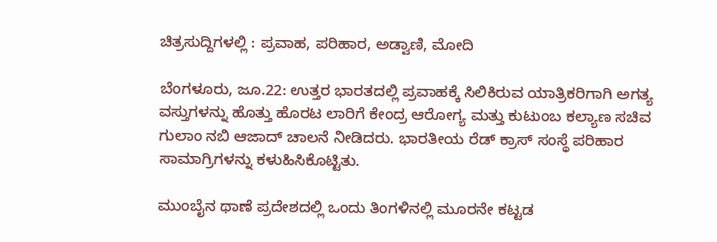ಚಿತ್ರಸುದ್ದಿಗಳಲ್ಲಿ : ಪ್ರವಾಹ, ಪರಿಹಾರ, ಅಡ್ವಾಣಿ, ಮೋದಿ

ಬೆಂಗಳೂರು, ಜೂ.22: ಉತ್ತರ ಭಾರತದಲ್ಲಿ ಪ್ರವಾಹಕ್ಕೆ ಸಿಲಿಕಿರುವ ಯಾತ್ರಿಕರಿಗಾಗಿ ಅಗತ್ಯ ವಸ್ತುಗಳನ್ನು ಹೊತ್ತು ಹೊರಟ ಲಾರಿಗೆ ಕೇಂದ್ರ ಆರೋಗ್ಯ ಮತ್ತು ಕುಟುಂಬ ಕಲ್ಯಾಣ ಸಚಿವ ಗುಲಾಂ ನಬಿ ಆಜಾದ್ ಚಾಲನೆ ನೀಡಿದರು. ಭಾರತೀಯ ರೆಡ್ ಕ್ರಾಸ್ ಸಂಸ್ಥೆ ಪರಿಹಾರ ಸಾಮಾಗ್ರಿಗಳನ್ನು ಕಳುಹಿಸಿಕೊಟ್ಟಿತು.

ಮುಂಬೈನ ಥಾಣೆ ಪ್ರದೇಶದಲ್ಲಿ ಒಂದು ತಿಂಗಳಿನಲ್ಲಿ ಮೂರನೇ ಕಟ್ಟಡ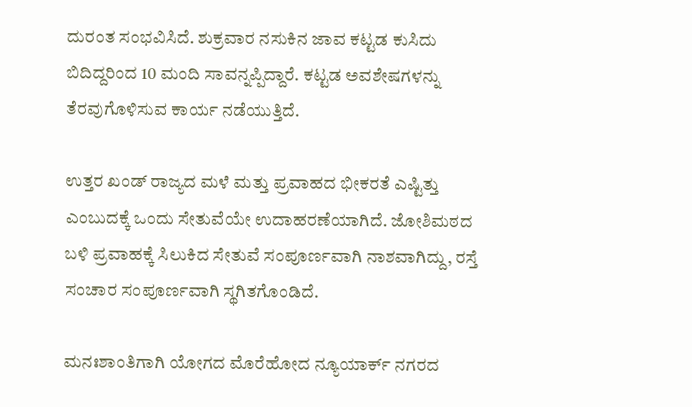ದುರಂತ ಸಂಭವಿಸಿದೆ. ಶುಕ್ರವಾರ ನಸುಕಿನ ಜಾವ ಕಟ್ಟಡ ಕುಸಿದು ಬಿದಿದ್ದರಿಂದ 10 ಮಂದಿ ಸಾವನ್ನಪ್ಪಿದ್ದಾರೆ. ಕಟ್ಟಡ ಅವಶೇಷಗಳನ್ನು ತೆರವುಗೊಳಿಸುವ ಕಾರ್ಯ ನಡೆಯುತ್ತಿದೆ.

ಉತ್ತರ ಖಂಡ್ ರಾಜ್ಯದ ಮಳೆ ಮತ್ತು ಪ್ರವಾಹದ ಭೀಕರತೆ ಎಷ್ಟಿತ್ತು ಎಂಬುದಕ್ಕೆ ಒಂದು ಸೇತುವೆಯೇ ಉದಾಹರಣೆಯಾಗಿದೆ. ಜೋಶಿಮಠದ ಬಳಿ ಪ್ರವಾಹಕ್ಕೆ ಸಿಲುಕಿದ ಸೇತುವೆ ಸಂಪೂರ್ಣವಾಗಿ ನಾಶವಾಗಿದ್ದು, ರಸ್ತೆ ಸಂಚಾರ ಸಂಪೂರ್ಣವಾಗಿ ಸ್ಥಗಿತಗೊಂಡಿದೆ.

ಮನಃಶಾಂತಿಗಾಗಿ ಯೋಗದ ಮೊರೆಹೋದ ನ್ಯೂಯಾರ್ಕ್ ನಗರದ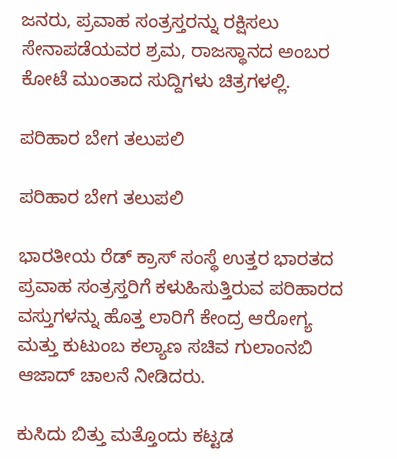ಜನರು, ಪ್ರವಾಹ ಸಂತ್ರಸ್ತರನ್ನು ರಕ್ಷಿಸಲು ಸೇನಾಪಡೆಯವರ ಶ್ರಮ, ರಾಜಸ್ಥಾನದ ಅಂಬರ ಕೋಟೆ ಮುಂತಾದ ಸುದ್ದಿಗಳು ಚಿತ್ರಗಳಲ್ಲಿ.

ಪರಿಹಾರ ಬೇಗ ತಲುಪಲಿ

ಪರಿಹಾರ ಬೇಗ ತಲುಪಲಿ

ಭಾರತೀಯ ರೆಡ್ ಕ್ರಾಸ್ ಸಂಸ್ಥೆ ಉತ್ತರ ಭಾರತದ ಪ್ರವಾಹ ಸಂತ್ರಸ್ತರಿಗೆ ಕಳುಹಿಸುತ್ತಿರುವ ಪರಿಹಾರದ ವಸ್ತುಗಳನ್ನು ಹೊತ್ತ ಲಾರಿಗೆ ಕೇಂದ್ರ ಆರೋಗ್ಯ ಮತ್ತು ಕುಟುಂಬ ಕಲ್ಯಾಣ ಸಚಿವ ಗುಲಾಂನಬಿ ಆಜಾದ್ ಚಾಲನೆ ನೀಡಿದರು.

ಕುಸಿದು ಬಿತ್ತು ಮತ್ತೊಂದು ಕಟ್ಟಡ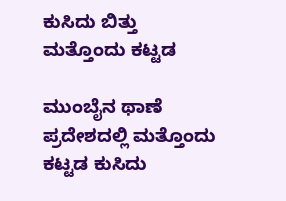ಕುಸಿದು ಬಿತ್ತು ಮತ್ತೊಂದು ಕಟ್ಟಡ

ಮುಂಬೈನ ಥಾಣೆ ಪ್ರದೇಶದಲ್ಲಿ ಮತ್ತೊಂದು ಕಟ್ಟಡ ಕುಸಿದು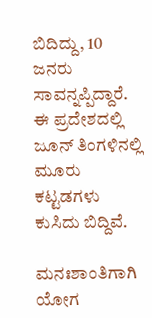ಬಿದಿದ್ದು, 10 ಜನರು ಸಾವನ್ನಪ್ಪಿದ್ದಾರೆ. ಈ ಪ್ರದೇಶದಲ್ಲಿ ಜೂನ್ ತಿಂಗಳಿನಲ್ಲಿ ಮೂರು ಕಟ್ಟಡಗಳು ಕುಸಿದು ಬಿದ್ದಿವೆ.

ಮನಃಶಾಂತಿಗಾಗಿ ಯೋಗ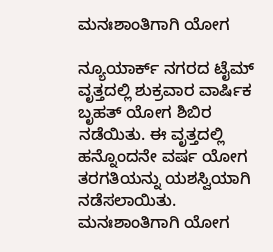ಮನಃಶಾಂತಿಗಾಗಿ ಯೋಗ

ನ್ಯೂಯಾರ್ಕ್ ನಗರದ ಟೈಮ್ ವೃತ್ತದಲ್ಲಿ ಶುಕ್ರವಾರ ವಾರ್ಷಿಕ ಬೃಹತ್ ಯೋಗ ಶಿಬಿರ ನಡೆಯಿತು. ಈ ವೃತ್ತದಲ್ಲಿ ಹನ್ನೊಂದನೇ ವರ್ಷ ಯೋಗ ತರಗತಿಯನ್ನು ಯಶಸ್ವಿಯಾಗಿ ನಡೆಸಲಾಯಿತು. ಮನಃಶಾಂತಿಗಾಗಿ ಯೋಗ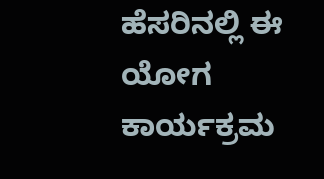ಹೆಸರಿನಲ್ಲಿ ಈ ಯೋಗ ಕಾರ್ಯಕ್ರಮ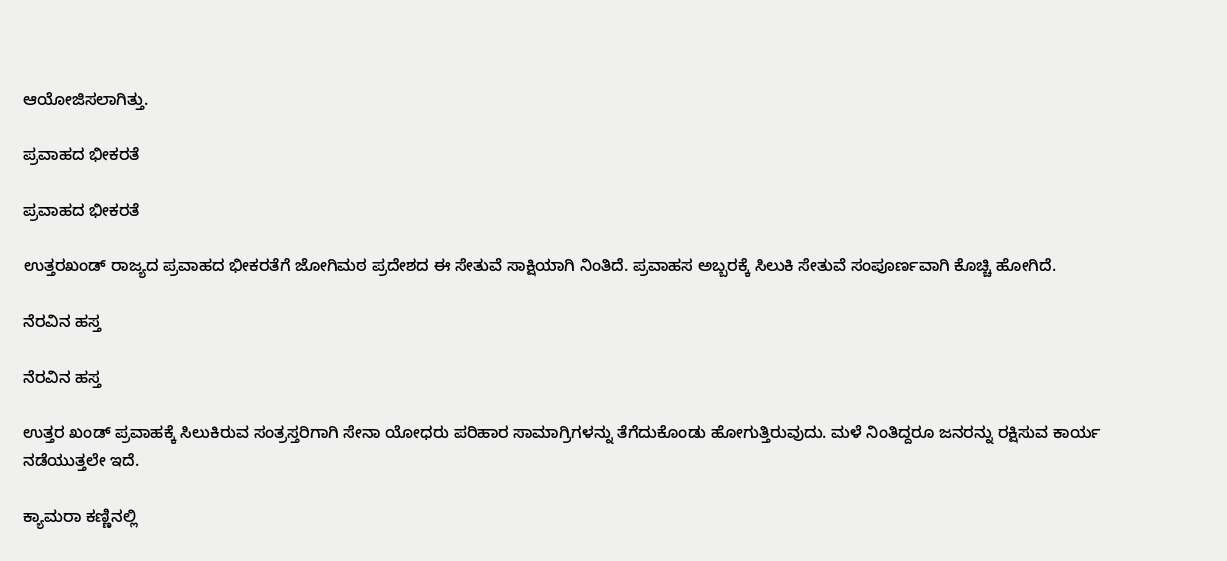ಆಯೋಜಿಸಲಾಗಿತ್ತು.

ಪ್ರವಾಹದ ಭೀಕರತೆ

ಪ್ರವಾಹದ ಭೀಕರತೆ

ಉತ್ತರಖಂಡ್ ರಾಜ್ಯದ ಪ್ರವಾಹದ ಭೀಕರತೆಗೆ ಜೋಗಿಮಠ ಪ್ರದೇಶದ ಈ ಸೇತುವೆ ಸಾಕ್ಷಿಯಾಗಿ ನಿಂತಿದೆ. ಪ್ರವಾಹಸ ಅಬ್ಬರಕ್ಕೆ ಸಿಲುಕಿ ಸೇತುವೆ ಸಂಪೂರ್ಣವಾಗಿ ಕೊಚ್ಚಿ ಹೋಗಿದೆ.

ನೆರವಿನ ಹಸ್ತ

ನೆರವಿನ ಹಸ್ತ

ಉತ್ತರ ಖಂಡ್ ಪ್ರವಾಹಕ್ಕೆ ಸಿಲುಕಿರುವ ಸಂತ್ರಸ್ತರಿಗಾಗಿ ಸೇನಾ ಯೋಧರು ಪರಿಹಾರ ಸಾಮಾಗ್ರಿಗಳನ್ನು ತೆಗೆದುಕೊಂಡು ಹೋಗುತ್ತಿರುವುದು. ಮಳೆ ನಿಂತಿದ್ದರೂ ಜನರನ್ನು ರಕ್ಷಿಸುವ ಕಾರ್ಯ ನಡೆಯುತ್ತಲೇ ಇದೆ.

ಕ್ಯಾಮರಾ ಕಣ್ಣಿನಲ್ಲಿ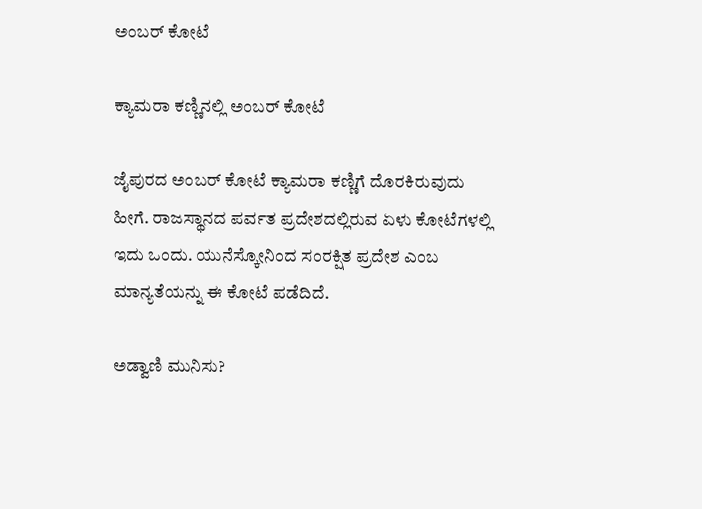ಅಂಬರ್ ಕೋಟೆ

ಕ್ಯಾಮರಾ ಕಣ್ಣಿನಲ್ಲಿ ಅಂಬರ್ ಕೋಟೆ

ಜೈಪುರದ ಅಂಬರ್ ಕೋಟೆ ಕ್ಯಾಮರಾ ಕಣ್ಣಿಗೆ ದೊರಕಿರುವುದು ಹೀಗೆ. ರಾಜಸ್ಥಾನದ ಪರ್ವತ ಪ್ರದೇಶದಲ್ಲಿರುವ ಏಳು ಕೋಟೆಗಳಲ್ಲಿ ಇದು ಒಂದು. ಯುನೆಸ್ಕೋನಿಂದ ಸಂರಕ್ಷಿತ ಪ್ರದೇಶ ಎಂಬ ಮಾನ್ಯತೆಯನ್ನು ಈ ಕೋಟೆ ಪಡೆದಿದೆ.

ಅಡ್ವಾಣಿ ಮುನಿಸು?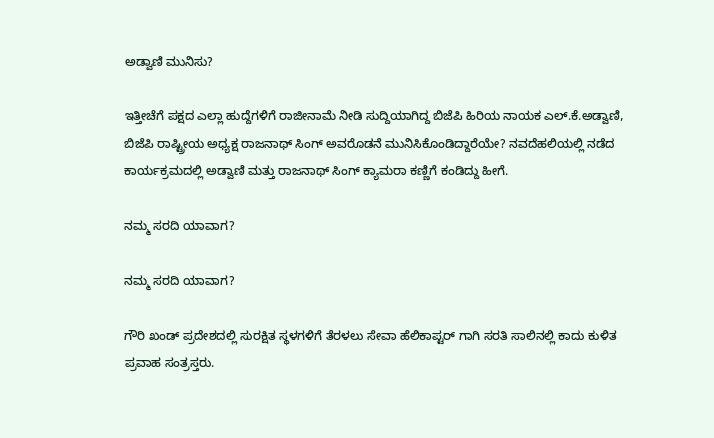ಅಡ್ವಾಣಿ ಮುನಿಸು?

ಇತ್ತೀಚೆಗೆ ಪಕ್ಷದ ಎಲ್ಲಾ ಹುದ್ದೆಗಳಿಗೆ ರಾಜೀನಾಮೆ ನೀಡಿ ಸುದ್ದಿಯಾಗಿದ್ದ ಬಿಜೆಪಿ ಹಿರಿಯ ನಾಯಕ ಎಲ್.ಕೆ.ಅಡ್ವಾಣಿ, ಬಿಜೆಪಿ ರಾಷ್ಟ್ರೀಯ ಅಧ್ಯಕ್ಷ ರಾಜನಾಥ್ ಸಿಂಗ್ ಅವರೊಡನೆ ಮುನಿಸಿಕೊಂಡಿದ್ದಾರೆಯೇ? ನವದೆಹಲಿಯಲ್ಲಿ ನಡೆದ ಕಾರ್ಯಕ್ರಮದಲ್ಲಿ ಅಡ್ವಾಣಿ ಮತ್ತು ರಾಜನಾಥ್ ಸಿಂಗ್ ಕ್ಯಾಮರಾ ಕಣ್ಣಿಗೆ ಕಂಡಿದ್ದು ಹೀಗೆ.

ನಮ್ಮ ಸರದಿ ಯಾವಾಗ?

ನಮ್ಮ ಸರದಿ ಯಾವಾಗ?

ಗೌರಿ ಖಂಡ್ ಪ್ರದೇಶದಲ್ಲಿ ಸುರಕ್ಷಿತ ಸ್ಥಳಗಳಿಗೆ ತೆರಳಲು ಸೇವಾ ಹೆಲಿಕಾಪ್ಟರ್ ಗಾಗಿ ಸರತಿ ಸಾಲಿನಲ್ಲಿ ಕಾದು ಕುಳಿತ ಪ್ರವಾಹ ಸಂತ್ರಸ್ತರು.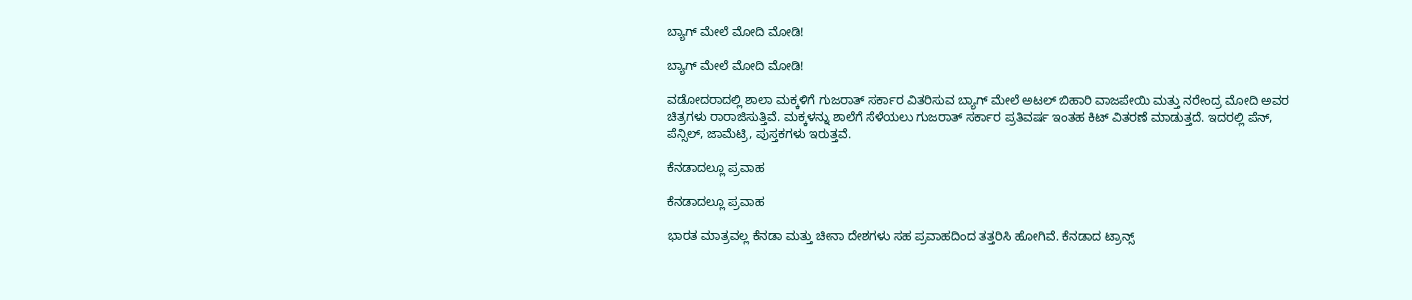ಬ್ಯಾಗ್ ಮೇಲೆ ಮೋದಿ ಮೋಡಿ!

ಬ್ಯಾಗ್ ಮೇಲೆ ಮೋದಿ ಮೋಡಿ!

ವಡೋದರಾದಲ್ಲಿ ಶಾಲಾ ಮಕ್ಕಳಿಗೆ ಗುಜರಾತ್ ಸರ್ಕಾರ ವಿತರಿಸುವ ಬ್ಯಾಗ್ ಮೇಲೆ ಅಟಲ್ ಬಿಹಾರಿ ವಾಜಪೇಯಿ ಮತ್ತು ನರೇಂದ್ರ ಮೋದಿ ಅವರ ಚಿತ್ರಗಳು ರಾರಾಜಿಸುತ್ತಿವೆ. ಮಕ್ಕಳನ್ನು ಶಾಲೆಗೆ ಸೆಳೆಯಲು ಗುಜರಾತ್ ಸರ್ಕಾರ ಪ್ರತಿವರ್ಷ ಇಂತಹ ಕಿಟ್ ವಿತರಣೆ ಮಾಡುತ್ತದೆ. ಇದರಲ್ಲಿ ಪೆನ್, ಪೆನ್ಸಿಲ್, ಜಾಮೆಟ್ರಿ, ಪುಸ್ತಕಗಳು ಇರುತ್ತವೆ.

ಕೆನಡಾದಲ್ಲೂ ಪ್ರವಾಹ

ಕೆನಡಾದಲ್ಲೂ ಪ್ರವಾಹ

ಭಾರತ ಮಾತ್ರವಲ್ಲ ಕೆನಡಾ ಮತ್ತು ಚೀನಾ ದೇಶಗಳು ಸಹ ಪ್ರವಾಹದಿಂದ ತತ್ತರಿಸಿ ಹೋಗಿವೆ. ಕೆನಡಾದ ಟ್ರಾನ್ಸ್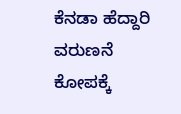ಕೆನಡಾ ಹೆದ್ದಾರಿ ವರುಣನೆ ಕೋಪಕ್ಕೆ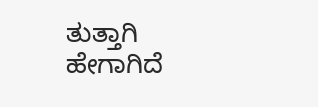ತುತ್ತಾಗಿ ಹೇಗಾಗಿದೆ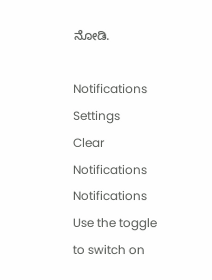ನೋಡಿ.

Notifications
Settings
Clear Notifications
Notifications
Use the toggle to switch on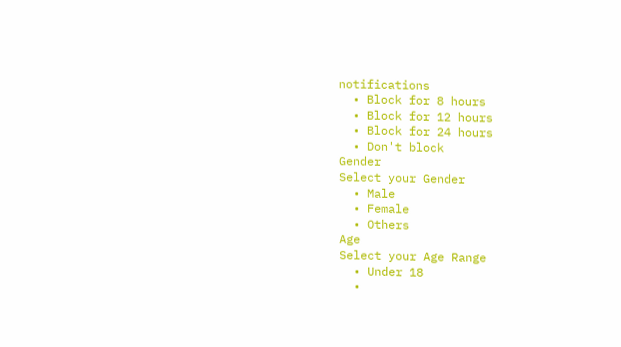notifications
  • Block for 8 hours
  • Block for 12 hours
  • Block for 24 hours
  • Don't block
Gender
Select your Gender
  • Male
  • Female
  • Others
Age
Select your Age Range
  • Under 18
  •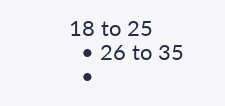18 to 25
  • 26 to 35
  •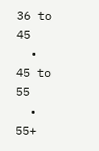36 to 45
  • 45 to 55
  • 55+